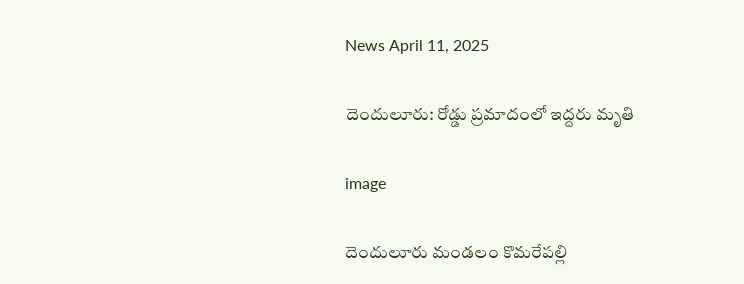News April 11, 2025

దెందులూరు: రోడ్డు ప్రమాదంలో ఇద్దరు మృతి

image

దెందులూరు మండలం కొమరేపల్లి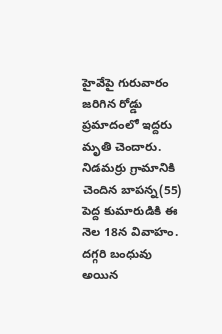హైవేపై గురువారం జరిగిన రోడ్డు ప్రమాదంలో ఇద్దరు మృతి చెందారు. నిడమర్రు గ్రామానికి చెందిన బాపన్న(55) పెద్ద కుమారుడికి ఈ నెల 18న వివాహం. దగ్గరి బంధువు అయిన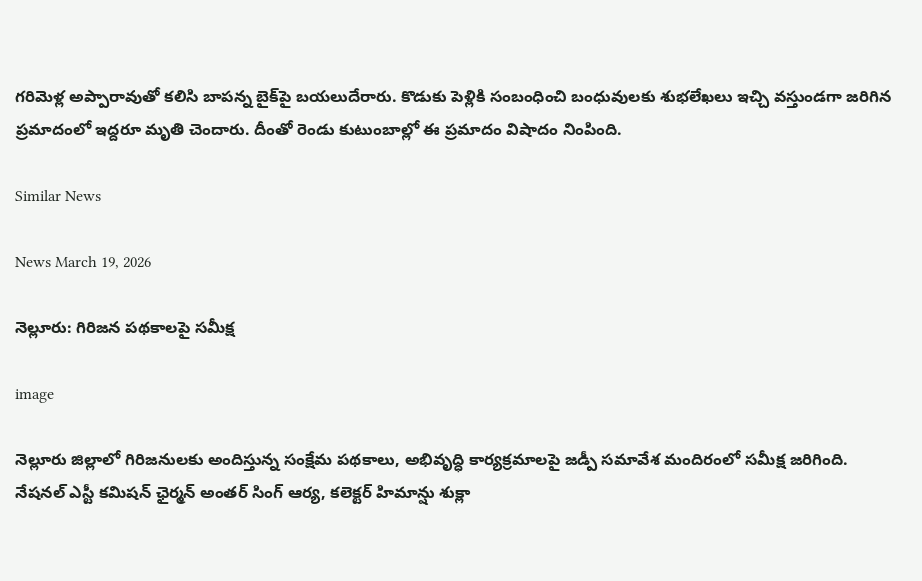గరిమెళ్ల అప్పారావుతో కలిసి బాపన్న బైక్‌పై బయలుదేరారు. కొడుకు పెళ్లికి సంబంధించి బంధువులకు శుభలేఖలు ఇచ్చి వస్తుండగా జరిగిన ప్రమాదంలో ఇద్దరూ మృతి చెందారు. దీంతో రెండు కుటుంబాల్లో ఈ ప్రమాదం విషాదం నింపింది.

Similar News

News March 19, 2026

నెల్లూరు: గిరిజన పథకాలపై సమీక్ష

image

నెల్లూరు జిల్లాలో గిరిజనులకు అందిస్తున్న సంక్షేమ పథకాలు, అభివృద్ధి కార్యక్రమాలపై జడ్పీ సమావేశ మందిరంలో సమీక్ష జరిగింది. నేషనల్ ఎస్టీ కమిషన్ ఛైర్మన్ అంతర్ సింగ్ ఆర్య, కలెక్టర్ హిమాన్షు శుక్లా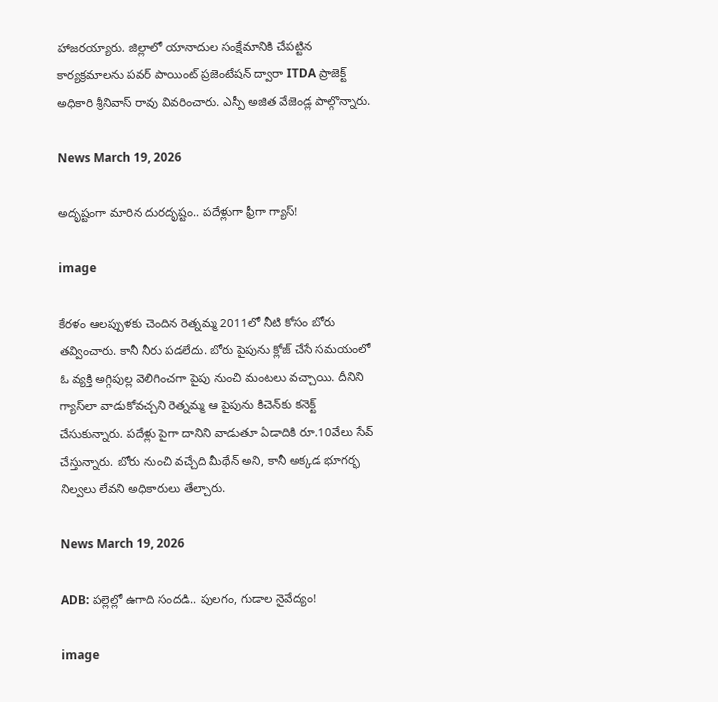హాజరయ్యారు. జిల్లాలో యానాదుల సంక్షేమానికి చేపట్టిన కార్యక్రమాలను పవర్ పాయింట్ ప్రజెంటేషన్ ద్వారా ITDA ప్రాజెక్ట్ అధికారి శ్రీనివాస్ రావు వివరించారు. ఎస్పీ అజిత వేజెండ్ల పాల్గొన్నారు.

News March 19, 2026

అదృష్టంగా మారిన దురదృష్టం.. పదేళ్లుగా ఫ్రీగా గ్యాస్!

image

కేరళం ఆలప్పుళకు చెందిన రెత్నమ్మ 2011లో నీటి కోసం బోరు తవ్వించారు. కానీ నీరు పడలేదు. బోరు పైపును క్లోజ్ చేసే సమయంలో ఓ వ్యక్తి అగ్గిపుల్ల వెలిగించగా పైపు నుంచి మంటలు వచ్చాయి. దీనిని గ్యాస్‌లా వాడుకోవచ్చని రెత్నమ్మ ఆ పైపును కిచెన్‌కు కనెక్ట్ చేసుకున్నారు. పదేళ్లు పైగా దానిని వాడుతూ ఏడాదికి రూ.10వేలు సేవ్ చేస్తున్నారు. బోరు నుంచి వచ్చేది మీథేన్ అని, కానీ అక్కడ భూగర్భ నిల్వలు లేవని అధికారులు తేల్చారు.

News March 19, 2026

ADB: పల్లెల్లో ఉగాది సందడి.. పులగం, గుడాల నైవేద్యం!

image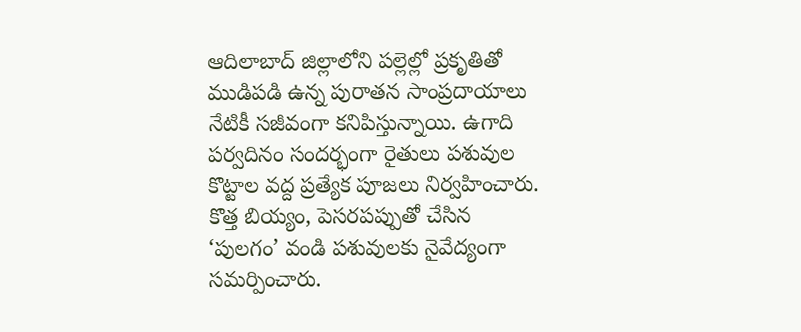ఆదిలాబాద్ జిల్లాలోని పల్లెల్లో ప్రకృతితో ముడిపడి ఉన్న పురాతన సాంప్రదాయాలు నేటికీ సజీవంగా కనిపిస్తున్నాయి. ఉగాది పర్వదినం సందర్భంగా రైతులు పశువుల కొట్టాల వద్ద ప్రత్యేక పూజలు నిర్వహించారు. కొత్త బియ్యం, పెసరపప్పుతో చేసిన ‘పులగం’ వండి పశువులకు నైవేద్యంగా సమర్పించారు.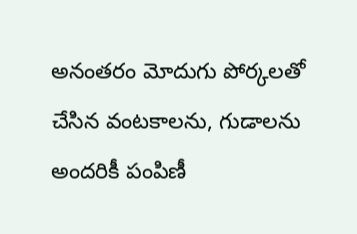అనంతరం మోదుగు పోర్కలతో చేసిన వంటకాలను, గుడాలను అందరికీ పంపిణీ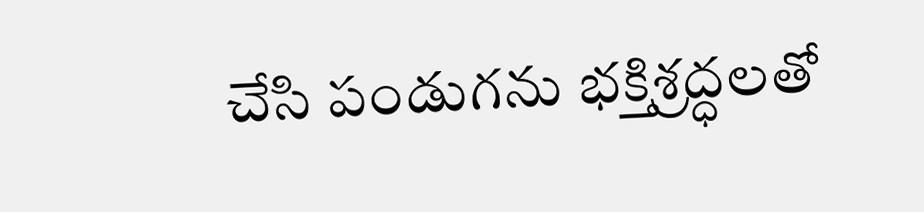చేసి పండుగను భక్తిశ్రద్ధలతో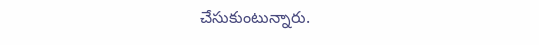చేసుకుంటున్నారు.